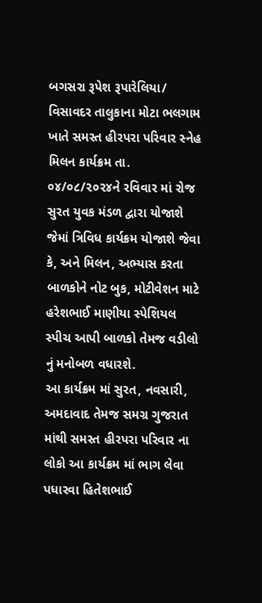બગસરા રૂપેશ રૂપારેલિયા/ વિસાવદર તાલુકાના મોટા ભલગામ ખાતે સમસ્ત હીરપરા પરિવાર સ્નેહ મિલન કાર્યક્રમ તા. ૦૪/૦૮/૨૦૨૪ને રવિવાર માં રોજ સુરત યુવક મંડળ દ્વારા યોજાશે જેમાં ત્રિવિધ કાર્યક્રમ યોજાશે જેવા કે, અને મિલન, અભ્યાસ કરતા બાળકોને નોટ બુક, મોટીવેશન માટે હરેશભાઈ માણીયા સ્પેશિયલ સ્પીચ આપી બાળકો તેમજ વડીલો નું મનોબળ વધારશે.
આ કાર્યક્રમ માં સુરત, નવસારી, અમદાવાદ તેમજ સમગ્ર ગુજરાત માંથી સમસ્ત હીરપરા પરિવાર ના લોકો આ કાર્યક્રમ માં ભાગ લેવા પધારવા હિતેશભાઈ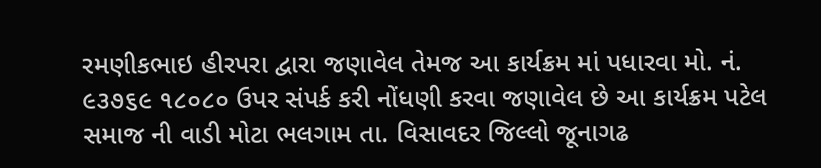રમણીકભાઇ હીરપરા દ્વારા જણાવેલ તેમજ આ કાર્યક્રમ માં પધારવા મો. નં. ૯૩૭૬૯ ૧૮૦૮૦ ઉપર સંપર્ક કરી નોંધણી કરવા જણાવેલ છે આ કાર્યક્રમ પટેલ સમાજ ની વાડી મોટા ભલગામ તા. વિસાવદર જિલ્લો જૂનાગઢ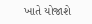ખાતે યોજાશે